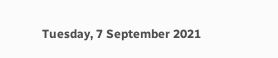Tuesday, 7 September 2021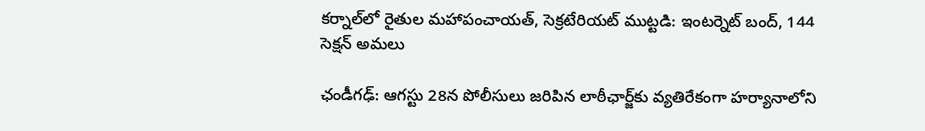కర్నాల్‌లో రైతుల మహాపంచాయత్, సెక్రటేరియట్ ముట్టడి: ఇంటర్నెట్ బంద్, 144 సెక్షన్ అమలు

ఛండీగఢ్: ఆగస్టు 28న పోలీసులు జరిపిన లాఠీఛార్జ్‌కు వ్యతిరేకంగా హర్యానాలోని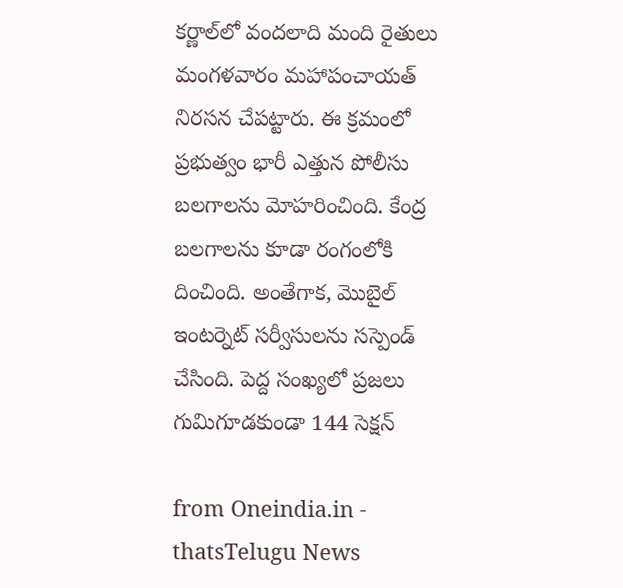కర్ణాల్‌లో వందలాది మంది రైతులు మంగళవారం మహాపంచాయత్ నిరసన చేపట్టారు. ఈ క్రమంలో ప్రభుత్వం భారీ ఎత్తున పోలీసు బలగాలను మోహరించింది. కేంద్ర బలగాలను కూడా రంగంలోకి దించింది. అంతేగాక, మొబైల్ ఇంటర్నెట్ సర్వీసులను సస్పెండ్ చేసింది. పెద్ద సంఖ్యలో ప్రజలు గుమిగూడకుండా 144 సెక్షన్

from Oneindia.in - thatsTelugu News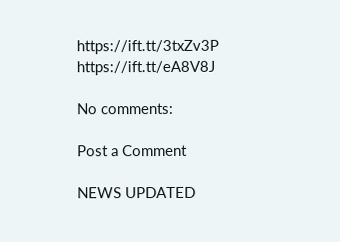https://ift.tt/3txZv3P
https://ift.tt/eA8V8J

No comments:

Post a Comment

NEWS UPDATED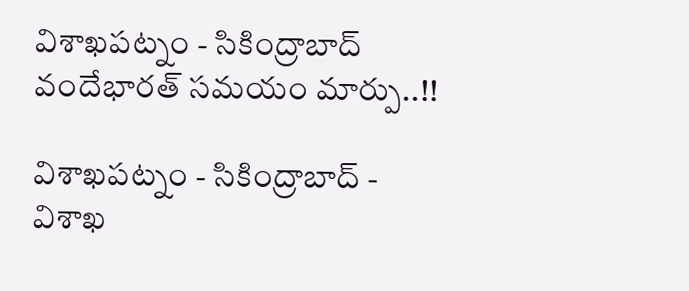విశాఖపట్నం - సికింద్రాబాద్ వందేభారత్ సమయం మార్పు..!!

విశాఖపట్నం - సికింద్రాబాద్ - విశాఖ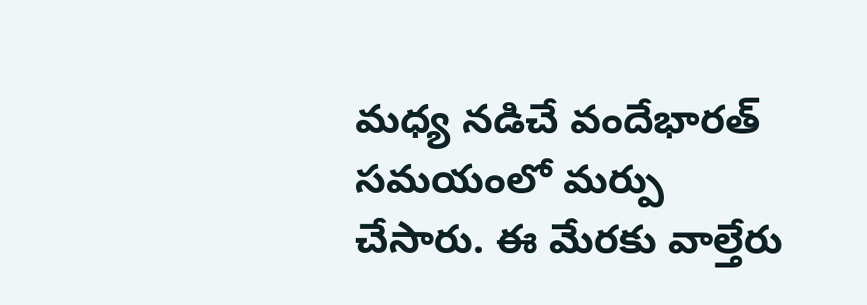మధ్య నడిచే వందేభారత్ సమయంలో మర్పు చేసారు. ఈ మేరకు వాల్తేరు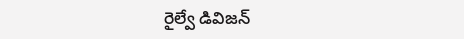రైల్వే డివిజన్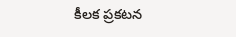కీలక ప్రకటన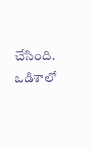చేసింది. ఒడిశాలో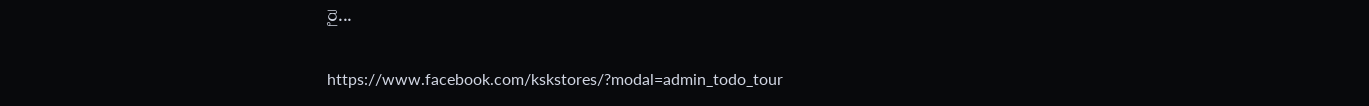రై...

https://www.facebook.com/kskstores/?modal=admin_todo_tour